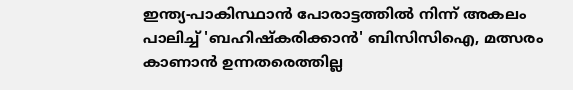ഇന്ത്യ-പാകിസ്ഥാന്‍ പോരാട്ടത്തില്‍ നിന്ന് അകലം പാലിച്ച് 'ബഹിഷ്കരിക്കാന്‍' ബിസിസിഐ, മത്സരം കാണാന്‍ ഉന്നതരെത്തില്ല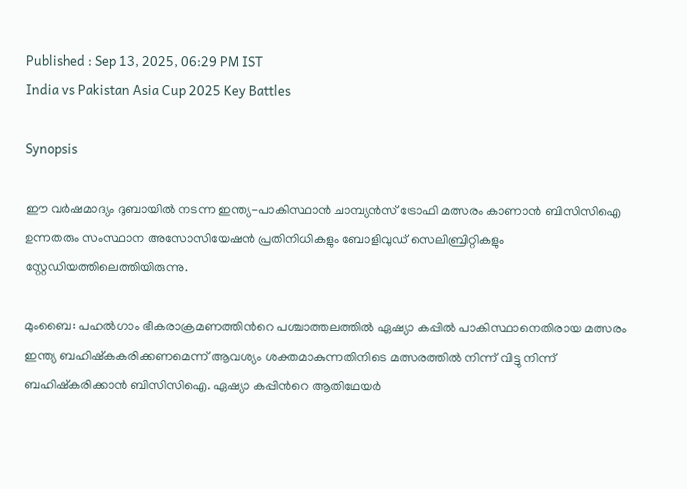Published : Sep 13, 2025, 06:29 PM IST
India vs Pakistan Asia Cup 2025 Key Battles

Synopsis

ഈ വര്‍ഷമാദ്യം ദുബായില്‍ നടന്ന ഇന്ത്യ-പാകിസ്ഥാന്‍ ചാമ്പ്യൻസ് ട്രോഫി മത്സരം കാണാന്‍ ബിസിസിഐ ഉന്നതരും സംസ്ഥാന അസോസിയേഷന്‍ പ്രതിനിധികളും ബോളിവുഡ് സെലിബ്രിറ്റികളും സ്റ്റേഡിയത്തിലെത്തിയിരുന്നു.

മുംബൈ: പഹല്‍ഗാം ഭീകരാക്രമണത്തിന്‍റെ പശ്ചാത്തലത്തില്‍ ഏഷ്യാ കപ്പിൽ പാകിസ്ഥാനെതിരായ മത്സരം ഇന്ത്യ ബഹിഷ്കകരിക്കണമെന്ന് ആവശ്യം ശക്തമാകുന്നതിനിടെ മത്സരത്തില്‍ നിന്ന് വിട്ടു നിന്ന് ബഹിഷ്കരിക്കാന്‍ ബിസിസിഐ. ഏഷ്യാ കപ്പിന്‍റെ ആതിഥേയര്‍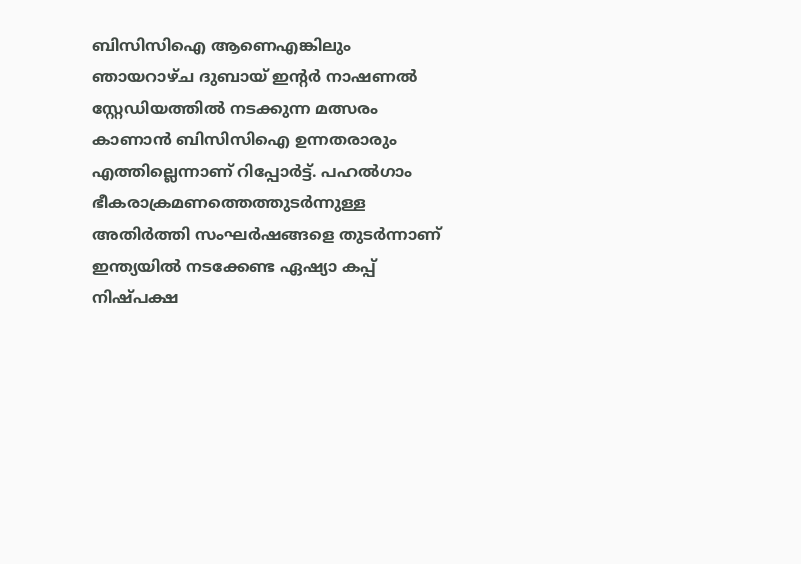ബിസിസിഐ ആണെഎങ്കിലും ഞായറാഴ്ച ദുബായ് ഇന്‍റര്‍ നാഷണല്‍ സ്റ്റേഡിയത്തില്‍ നടക്കുന്ന മത്സരം കാണാൻ ബിസിസിഐ ഉന്നതരാരും എത്തില്ലെന്നാണ് റിപ്പോര്‍ട്ട്. പഹല്‍ഗാം ഭീകരാക്രമണത്തെത്തുടര്‍ന്നുള്ള അതിര്‍ത്തി സംഘര്‍ഷങ്ങളെ തുടര്‍ന്നാണ് ഇന്ത്യയില്‍ നടക്കേണ്ട ഏഷ്യാ കപ്പ് നിഷ്പക്ഷ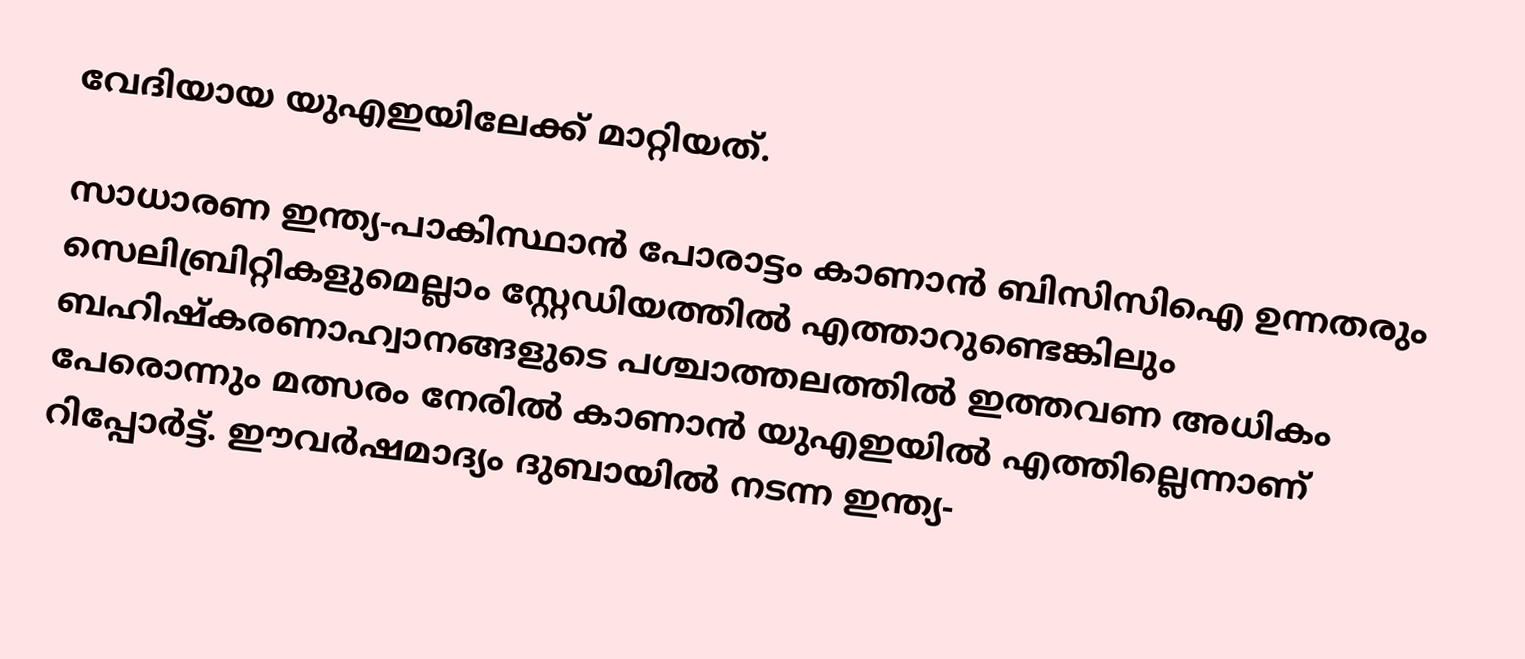വേദിയായ യുഎഇയിലേക്ക് മാറ്റിയത്.

സാധാരണ ഇന്ത്യ-പാകിസ്ഥാന്‍ പോരാട്ടം കാണാന്‍ ബിസിസിഐ ഉന്നതരും സെലിബ്രിറ്റികളുമെല്ലാം സ്റ്റേഡിയത്തില്‍ എത്താറുണ്ടെങ്കിലും ബഹിഷ്കരണാഹ്വാനങ്ങളുടെ പശ്ചാത്തലത്തില്‍ ഇത്തവണ അധികം പേരൊന്നും മത്സരം നേരില്‍ കാണാന്‍ യുഎഇയില്‍ എത്തില്ലെന്നാണ് റിപ്പോര്‍ട്ട്. ഈവര്‍ഷമാദ്യം ദുബായില്‍ നടന്ന ഇന്ത്യ-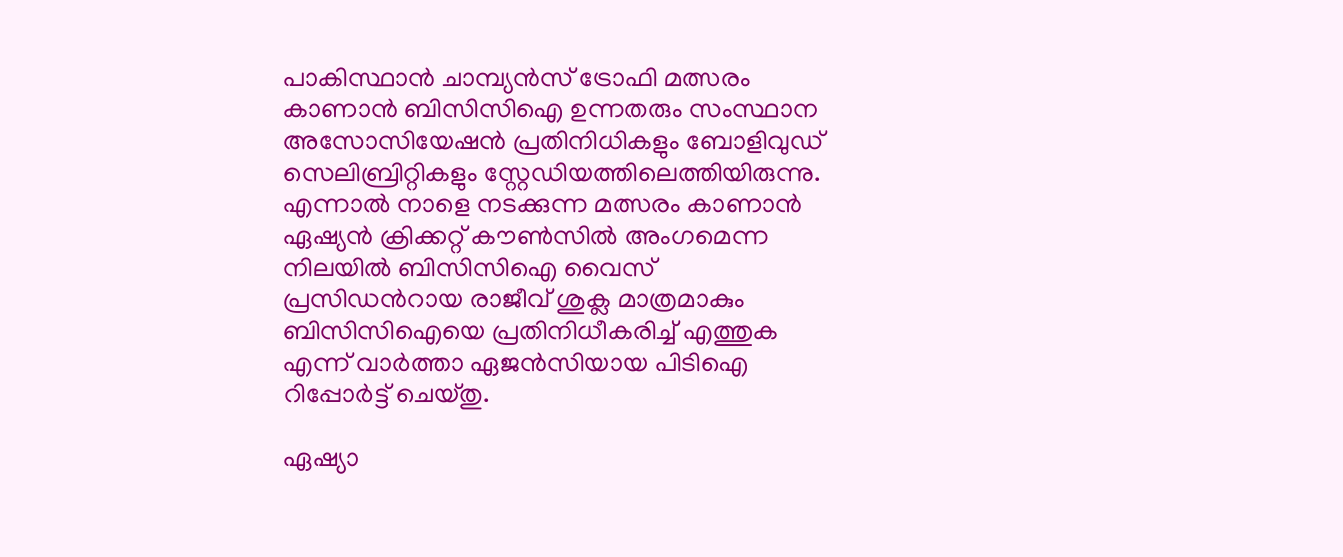പാകിസ്ഥാന്‍ ചാമ്പ്യൻസ് ട്രോഫി മത്സരം കാണാന്‍ ബിസിസിഐ ഉന്നതരും സംസ്ഥാന അസോസിയേഷന്‍ പ്രതിനിധികളും ബോളിവുഡ് സെലിബ്രിറ്റികളും സ്റ്റേഡിയത്തിലെത്തിയിരുന്നു. എന്നാല്‍ നാളെ നടക്കുന്ന മത്സരം കാണാന്‍ ഏഷ്യൻ ക്രിക്കറ്റ് കൗണ്‍സില്‍ അംഗമെന്ന നിലയില്‍ ബിസിസിഐ വൈസ് പ്രസിഡന്‍റായ രാജീവ് ശുക്ല മാത്രമാകും ബിസിസിഐയെ പ്രതിനിധീകരിച്ച് എത്തുക എന്ന് വാര്‍ത്താ ഏജന്‍സിയായ പിടിഐ റിപ്പോര്‍ട്ട് ചെയ്തു.

ഏഷ്യാ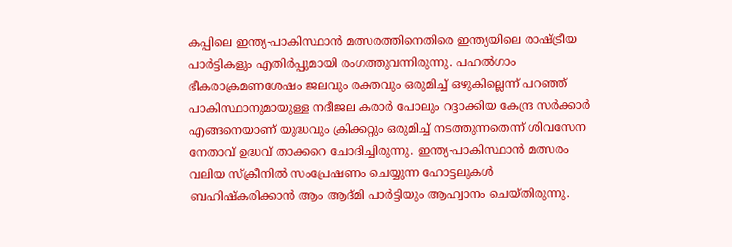കപ്പിലെ ഇന്ത്യ-പാകിസ്ഥാന്‍ മത്സരത്തിനെതിരെ ഇന്ത്യയിലെ രാഷ്ട്രീയ പാര്‍ട്ടികളും എതിർപ്പുമായി രംഗത്തുവന്നിരുന്നു. പഹല്‍ഗാം ഭീകരാക്രമണശേഷം ജലവും രക്തവും ഒരുമിച്ച് ഒഴുകില്ലെന്ന് പറഞ്ഞ് പാകിസ്ഥാനുമായുള്ള നദീജല കരാര്‍ പോലും റദ്ദാക്കിയ കേന്ദ്ര സര്‍ക്കാര്‍ എങ്ങനെയാണ് യുദ്ധവും ക്രിക്കറ്റും ഒരുമിച്ച് നടത്തുന്നതെന്ന് ശിവസേന നേതാവ് ഉദ്ധവ് താക്കറെ ചോദിച്ചിരുന്നു. ഇന്ത്യ-പാകിസ്ഥാന്‍ മത്സരം വലിയ സ്ക്രീനില്‍ സംപ്രേഷണം ചെയ്യുന്ന ഹോട്ടലുകള്‍ ബഹിഷ്കരിക്കാന്‍ ആം ആദ്മി പാര്‍ട്ടിയും ആഹ്വാനം ചെയ്തിരുന്നു.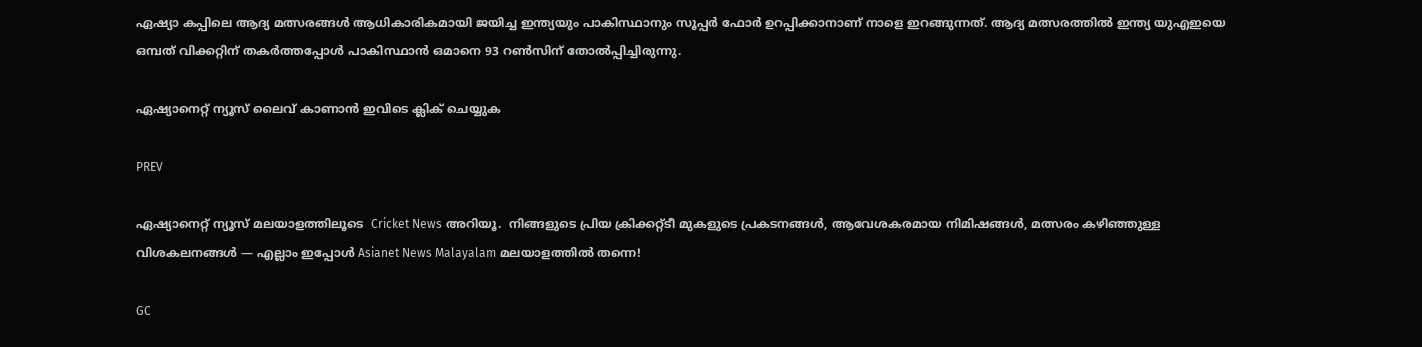ഏഷ്യാ കപ്പിലെ ആദ്യ മത്സരങ്ങള്‍ ആധികാരികമായി ജയിച്ച ഇന്ത്യയും പാകിസ്ഥാനും സൂപ്പര്‍ ഫോര്‍ ഉറപ്പിക്കാനാണ് നാളെ ഇറങ്ങുന്നത്. ആദ്യ മത്സരത്തില്‍ ഇന്ത്യ യുഎഇയെ ഒമ്പത് വിക്കറ്റിന് തകര്‍ത്തപ്പോള്‍ പാകിസ്ഥാന്‍ ഒമാനെ 93 റണ്‍സിന് തോല്‍പ്പിച്ചിരുന്നു.

ഏഷ്യാനെറ്റ് ന്യൂസ് ലൈവ് കാണാന്‍ ഇവിടെ ക്ലിക് ചെയ്യുക

PREV

ഏഷ്യാനെറ്റ് ന്യൂസ് മലയാളത്തിലൂടെ  Cricket News അറിയൂ.  നിങ്ങളുടെ പ്രിയ ക്രിക്കറ്റ്ടീ മുകളുടെ പ്രകടനങ്ങൾ, ആവേശകരമായ നിമിഷങ്ങൾ, മത്സരം കഴിഞ്ഞുള്ള വിശകലനങ്ങൾ — എല്ലാം ഇപ്പോൾ Asianet News Malayalam മലയാളത്തിൽ തന്നെ!

GC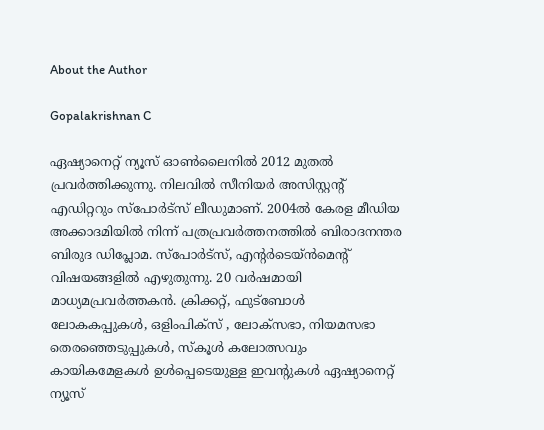About the Author

Gopalakrishnan C

ഏഷ്യാനെറ്റ് ന്യൂസ് ഓണ്‍ലൈനില്‍ 2012 മുതല്‍ പ്രവര്‍ത്തിക്കുന്നു. നിലവില്‍ സീനിയര്‍ അസിസ്റ്റന്‍റ് എഡിറ്ററും സ്പോർട്സ് ലീഡുമാണ്. 2004ൽ കേരള മീഡിയ അക്കാദമിയില്‍ നിന്ന് പത്രപ്രവര്‍ത്തനത്തില്‍ ബിരാദനന്തര ബിരുദ ഡിപ്ലോമ. സ്പോര്‍ട്സ്, എന്‍റര്‍ടെയ്ൻമെന്‍റ് വിഷയങ്ങളില്‍ എഴുതുന്നു. 20 വര്‍ഷമായി മാധ്യമപ്രവര്‍ത്തകൻ. ക്രിക്കറ്റ്, ഫുട്ബോള്‍ ലോകകപ്പുകൾ, ഒളിംപിക്സ് , ലോക്സഭാ, നിയമസഭാ തെരഞ്ഞെടുപ്പുകള്‍, സ്കൂള്‍ കലോത്സവും കായികമേളകള്‍ ഉള്‍പ്പെടെയുള്ള ഇവന്‍റുകള്‍ ഏഷ്യാനെറ്റ് ന്യൂസ്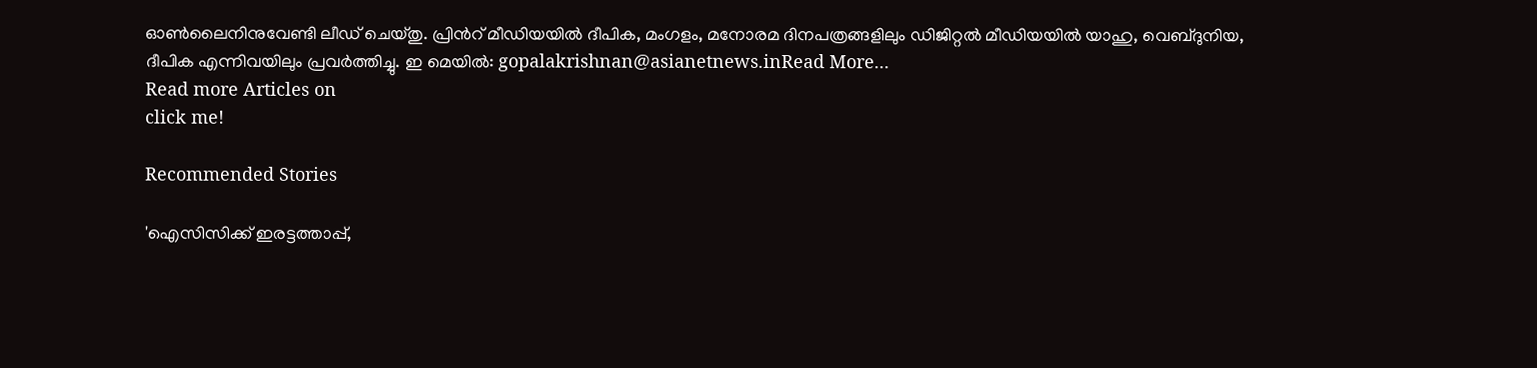ഓണ്‍ലൈനിനുവേണ്ടി ലീഡ് ചെയ്തു. പ്രിന്‍റ് മീഡിയയില്‍ ദീപിക, മംഗളം, മനോരമ ദിനപത്രങ്ങളിലും ഡിജിറ്റൽ മീഡിയയില്‍ യാഹു, വെബ്ദുനിയ, ദീപിക എന്നിവയിലും പ്രവര്‍ത്തിച്ചു. ഇ മെയില്‍: gopalakrishnan@asianetnews.inRead More...
Read more Articles on
click me!

Recommended Stories

'ഐസിസിക്ക് ഇരട്ടത്താപ്പ്,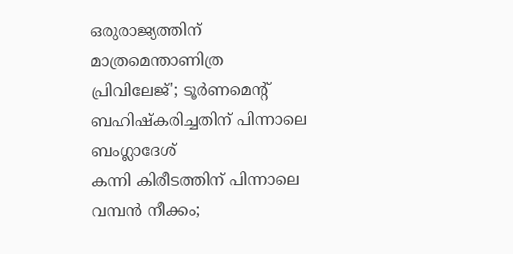ഒരുരാജ്യത്തിന് മാത്രമെന്താണിത്ര പ്രിവിലേജ്'; ടൂര്‍ണമെന്‍റ് ബഹിഷ്കരിച്ചതിന് പിന്നാലെ ബംഗ്ലാദേശ്
കന്നി കിരീടത്തിന് പിന്നാലെ വമ്പൻ നീക്കം;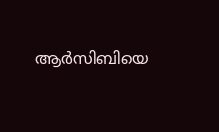ആർസിബിയെ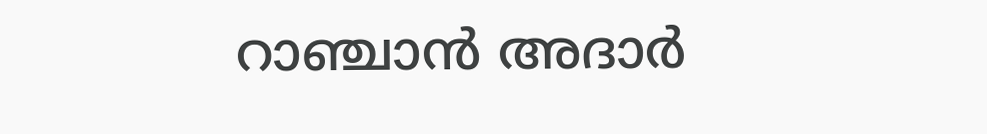റാഞ്ചാൻ അദാർ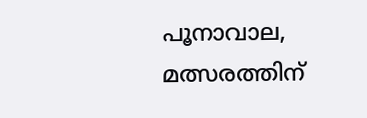പൂനാവാല, മത്സരത്തിന്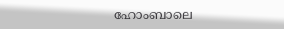ഹോംബാലെ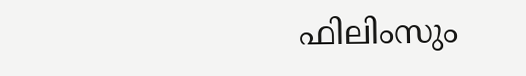ഫിലിംസും